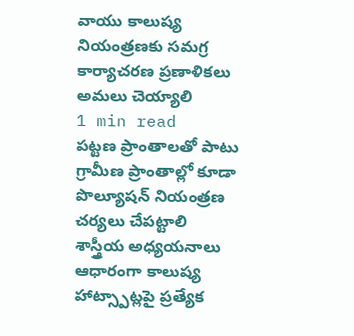వాయు కాలుష్య నియంత్రణకు సమగ్ర కార్యాచరణ ప్రణాళికలు అమలు చెయ్యాలి
1 min read
పట్టణ ప్రాంతాలతో పాటు గ్రామీణ ప్రాంతాల్లో కూడా పొల్యూషన్ నియంత్రణ చర్యలు చేపట్టాలి
శాస్త్రీయ అధ్యయనాలు ఆధారంగా కాలుష్య హాట్స్పాట్లపై ప్రత్యేక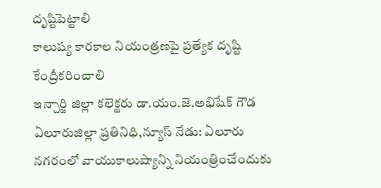దృష్టిపెట్టాలి
కాలుష్య కారకాల నియంత్రణపై ప్రత్యేక దృష్టి కేంద్రీకరించాలి
ఇన్చార్జి జిల్లా కలెక్టరు డా.యం.జె.అభిషేక్ గౌడ
ఏలూరుజిల్లా ప్రతినిధి,న్యూస్ నేడు: ఏలూరు నగరంలో వాయుకాలుష్యాన్ని నియంత్రించేందుకు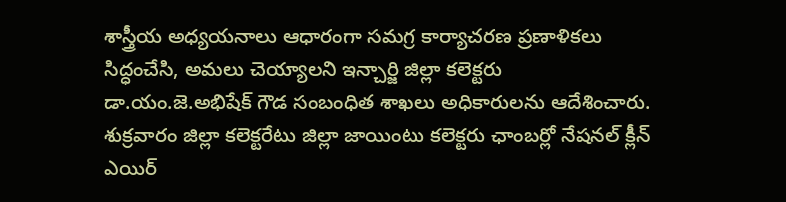శాస్త్రీయ అధ్యయనాలు ఆధారంగా సమగ్ర కార్యాచరణ ప్రణాళికలు సిద్ధంచేసి, అమలు చెయ్యాలని ఇన్చార్జి జిల్లా కలెక్టరు డా.యం.జె.అభిషేక్ గౌడ సంబంధిత శాఖలు అధికారులను ఆదేశించారు. శుక్రవారం జిల్లా కలెక్టరేటు జిల్లా జాయింటు కలెక్టరు ఛాంబర్లో నేషనల్ క్లీన్ ఎయిర్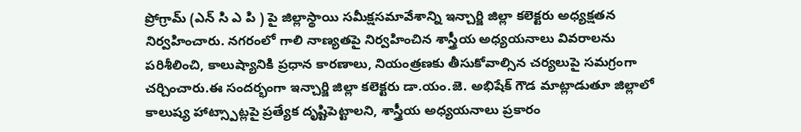ప్రోగ్రామ్ (ఎన్ సి ఎ పి ) పై జిల్లాస్థాయి సమీక్షసమావేశాన్ని ఇన్చార్జి జిల్లా కలెక్టరు అధ్యక్షతన నిర్వహించారు. నగరంలో గాలి నాణ్యతపై నిర్వహించిన శాస్త్రీయ అధ్యయనాలు వివరాలను పరిశీలించి, కాలుష్యానికి ప్రధాన కారణాలు, నియంత్రణకు తీసుకోవాల్సిన చర్యలుపై సమగ్రంగా చర్చించారు.ఈ సందర్భంగా ఇన్చార్జి జిల్లా కలెక్టరు డా.యం.జె. అభిషేక్ గౌడ మాట్లాడుతూ జిల్లాలో కాలుష్య హాట్స్పాట్లపై ప్రత్యేక దృష్టిపెట్టాలని, శాస్త్రీయ అధ్యయనాలు ప్రకారం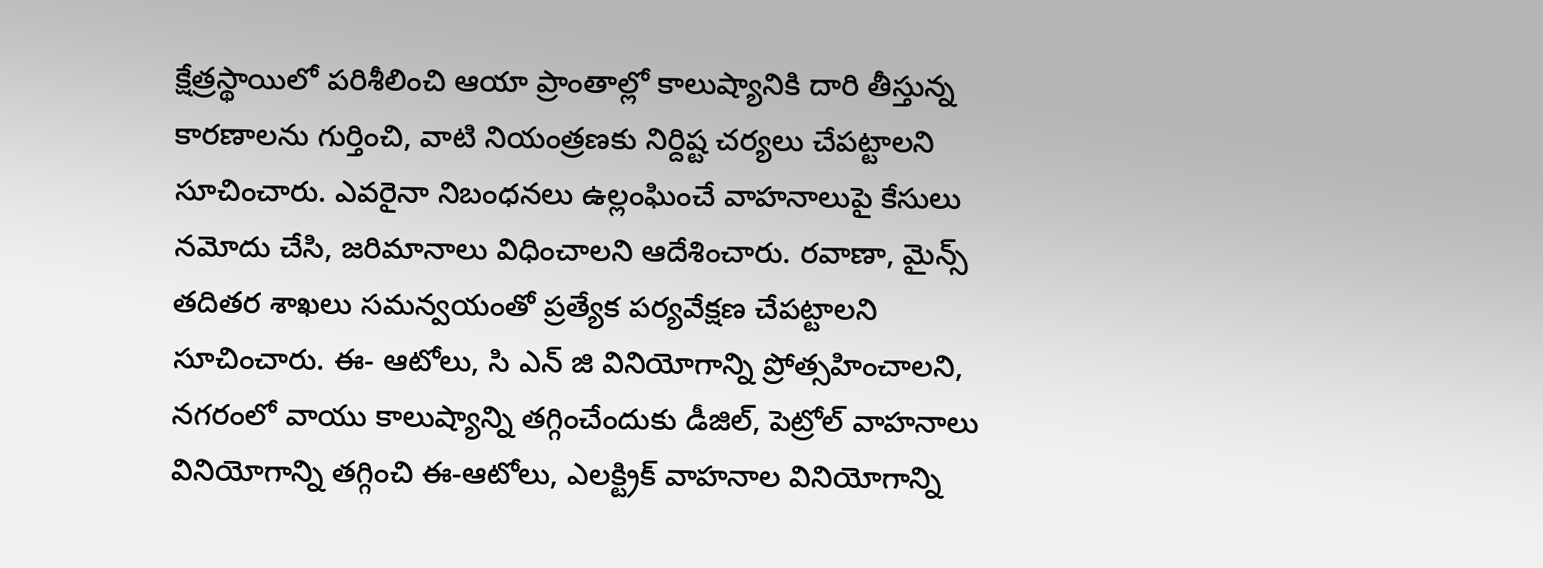క్షేత్రస్థాయిలో పరిశీలించి ఆయా ప్రాంతాల్లో కాలుష్యానికి దారి తీస్తున్న కారణాలను గుర్తించి, వాటి నియంత్రణకు నిర్దిష్ట చర్యలు చేపట్టాలని సూచించారు. ఎవరైనా నిబంధనలు ఉల్లంఘించే వాహనాలుపై కేసులు నమోదు చేసి, జరిమానాలు విధించాలని ఆదేశించారు. రవాణా, మైన్స్ తదితర శాఖలు సమన్వయంతో ప్రత్యేక పర్యవేక్షణ చేపట్టాలని సూచించారు. ఈ- ఆటోలు, సి ఎన్ జి వినియోగాన్ని ప్రోత్సహించాలని, నగరంలో వాయు కాలుష్యాన్ని తగ్గించేందుకు డీజిల్, పెట్రోల్ వాహనాలు వినియోగాన్ని తగ్గించి ఈ-ఆటోలు, ఎలక్ట్రిక్ వాహనాల వినియోగాన్ని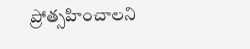ప్రోత్సహించాలని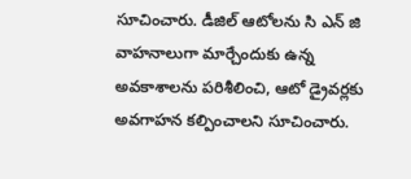సూచించారు. డీజిల్ ఆటోలను సి ఎన్ జి వాహనాలుగా మార్చేందుకు ఉన్న అవకాశాలను పరిశీలించి, ఆటో డ్రైవర్లకు అవగాహన కల్పించాలని సూచించారు.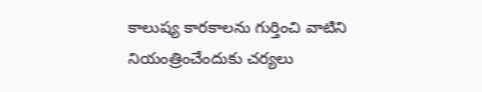కాలుష్య కారకాలను గుర్తించి వాటిని నియంత్రించేందుకు చర్యలు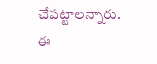చేపట్టాలన్నారు. ఈ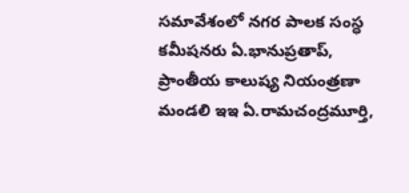సమావేశంలో నగర పాలక సంస్ధ కమీషనరు ఏ.భానుప్రతాప్, ప్రాంతీయ కాలుష్య నియంత్రణా మండలి ఇఇ ఏ.రామచంద్రమూర్తి,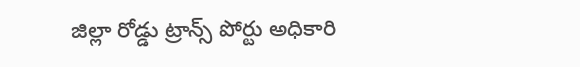జిల్లా రోడ్డు ట్రాన్స్ పోర్టు అధికారి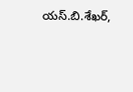యస్.బి.శేఖర్,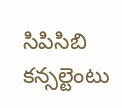సిపిసిబి కన్సల్టెంటు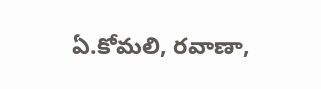ఏ.కోమలి, రవాణా,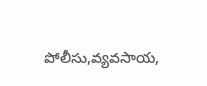పోలీసు,వ్యవసాయ,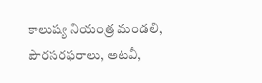కాలుష్య నియంత్ర మండలి, పౌరసరఫరాలు, అటవీ,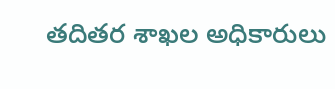తదితర శాఖల అధికారులు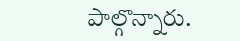పాల్గొన్నారు.